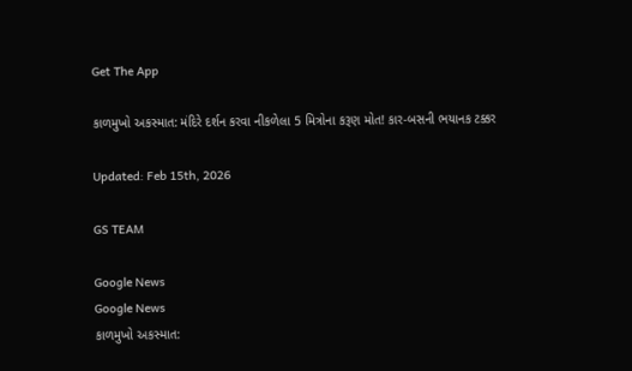Get The App

કાળમુખો અકસ્માત: મંદિરે દર્શન કરવા નીકળેલા 5 મિત્રોના કરૂણ મોત! કાર-બસની ભયાનક ટક્કર

Updated: Feb 15th, 2026

GS TEAM

Google News
Google News
કાળમુખો અકસ્માત: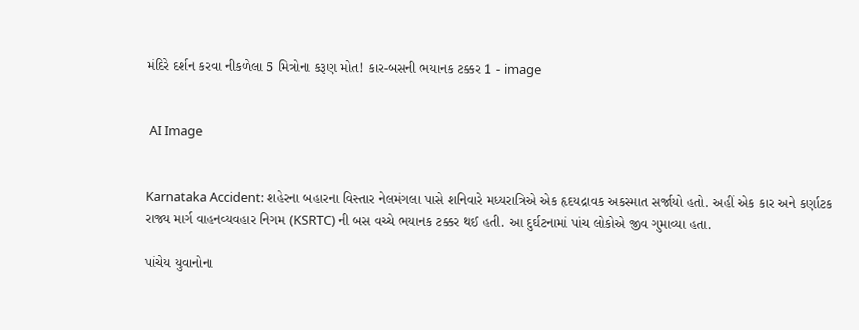મંદિરે દર્શન કરવા નીકળેલા 5 મિત્રોના કરૂણ મોત! કાર-બસની ભયાનક ટક્કર 1 - image


 AI Image


Karnataka Accident: શહેરના બહારના વિસ્તાર નેલમંગલા પાસે શનિવારે મધ્યરાત્રિએ એક હૃદયદ્રાવક અકસ્માત સર્જાયો હતો. અહીં એક કાર અને કર્ણાટક રાજ્ય માર્ગ વાહનવ્યવહાર નિગમ (KSRTC) ની બસ વચ્ચે ભયાનક ટક્કર થઈ હતી. આ દુર્ઘટનામાં પાંચ લોકોએ જીવ ગુમાવ્યા હતા.

પાંચેય યુવાનોના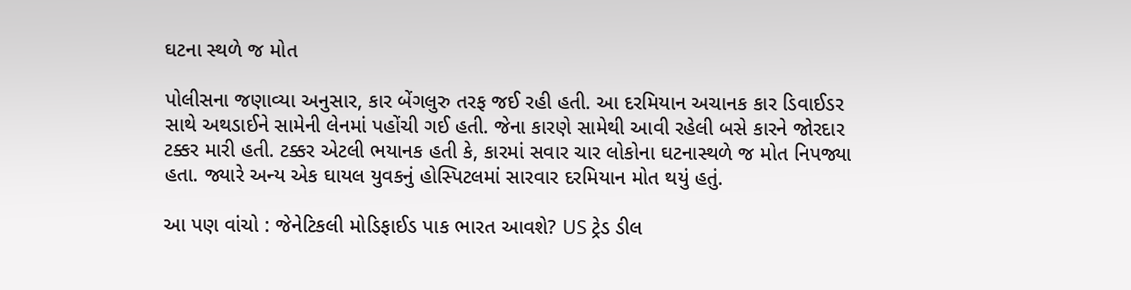ઘટના સ્થળે જ મોત

પોલીસના જણાવ્યા અનુસાર, કાર બેંગલુરુ તરફ જઈ રહી હતી. આ દરમિયાન અચાનક કાર ડિવાઈડર સાથે અથડાઈને સામેની લેનમાં પહોંચી ગઈ હતી. જેના કારણે સામેથી આવી રહેલી બસે કારને જોરદાર ટક્કર મારી હતી. ટક્કર એટલી ભયાનક હતી કે, કારમાં સવાર ચાર લોકોના ઘટનાસ્થળે જ મોત નિપજ્યા હતા. જ્યારે અન્ય એક ઘાયલ યુવકનું હોસ્પિટલમાં સારવાર દરમિયાન મોત થયું હતું.

આ પણ વાંચો : જેનેટિકલી મોડિફાઈડ પાક ભારત આવશે? US ટ્રેડ ડીલ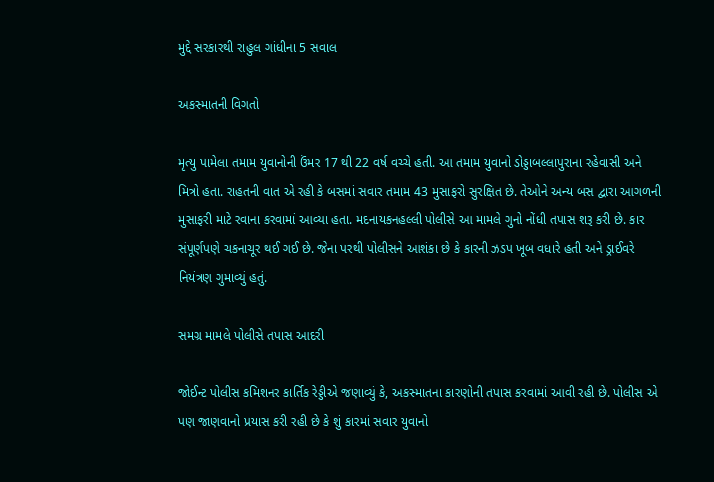મુદ્દે સરકારથી રાહુલ ગાંધીના 5 સવાલ

અકસ્માતની વિગતો

મૃત્યુ પામેલા તમામ યુવાનોની ઉંમર 17 થી 22 વર્ષ વચ્ચે હતી. આ તમામ યુવાનો ડોડ્ડાબલ્લાપુરાના રહેવાસી અને મિત્રો હતા. રાહતની વાત એ રહી કે બસમાં સવાર તમામ 43 મુસાફરો સુરક્ષિત છે. તેઓને અન્ય બસ દ્વારા આગળની મુસાફરી માટે રવાના કરવામાં આવ્યા હતા. મદનાયકનહલ્લી પોલીસે આ મામલે ગુનો નોંધી તપાસ શરૂ કરી છે. કાર સંપૂર્ણપણે ચકનાચૂર થઈ ગઈ છે. જેના પરથી પોલીસને આશંકા છે કે કારની ઝડપ ખૂબ વધારે હતી અને ડ્રાઈવરે નિયંત્રણ ગુમાવ્યું હતું.

સમગ્ર મામલે પોલીસે તપાસ આદરી

જોઈન્ટ પોલીસ કમિશનર કાર્તિક રેડ્ડીએ જણાવ્યું કે, અકસ્માતના કારણોની તપાસ કરવામાં આવી રહી છે. પોલીસ એ પણ જાણવાનો પ્રયાસ કરી રહી છે કે શું કારમાં સવાર યુવાનો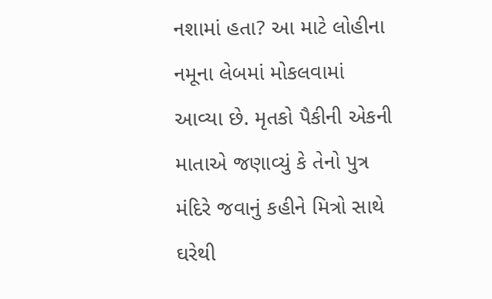નશામાં હતા? આ માટે લોહીના નમૂના લેબમાં મોકલવામાં આવ્યા છે. મૃતકો પૈકીની એકની માતાએ જણાવ્યું કે તેનો પુત્ર મંદિરે જવાનું કહીને મિત્રો સાથે ઘરેથી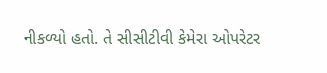નીકળ્યો હતો. તે સીસીટીવી કેમેરા ઓપરેટર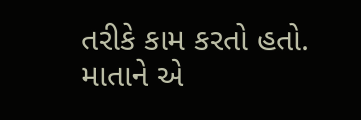તરીકે કામ કરતો હતો. માતાને એ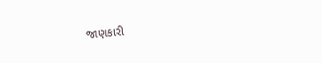જાણકારી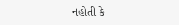નહોતી કે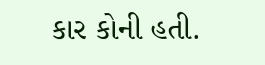કાર કોની હતી.